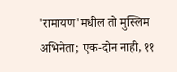'रामायण'मधील तो मुस्लिम अभिनेता; एक-दोन नाही, ११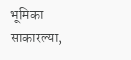भूमिका साकारल्या,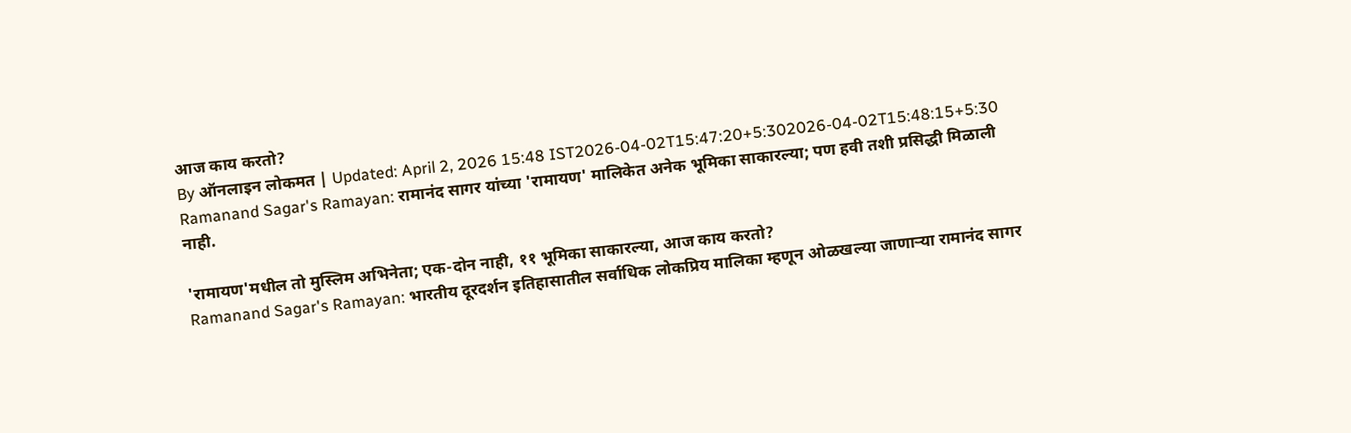आज काय करतो?
By ऑनलाइन लोकमत | Updated: April 2, 2026 15:48 IST2026-04-02T15:47:20+5:302026-04-02T15:48:15+5:30
Ramanand Sagar's Ramayan: रामानंद सागर यांच्या 'रामायण' मालिकेत अनेक भूमिका साकारल्या; पण हवी तशी प्रसिद्धी मिळाली नाही.

'रामायण'मधील तो मुस्लिम अभिनेता; एक-दोन नाही, ११ भूमिका साकारल्या, आज काय करतो?
Ramanand Sagar's Ramayan: भारतीय दूरदर्शन इतिहासातील सर्वाधिक लोकप्रिय मालिका म्हणून ओळखल्या जाणाऱ्या रामानंद सागर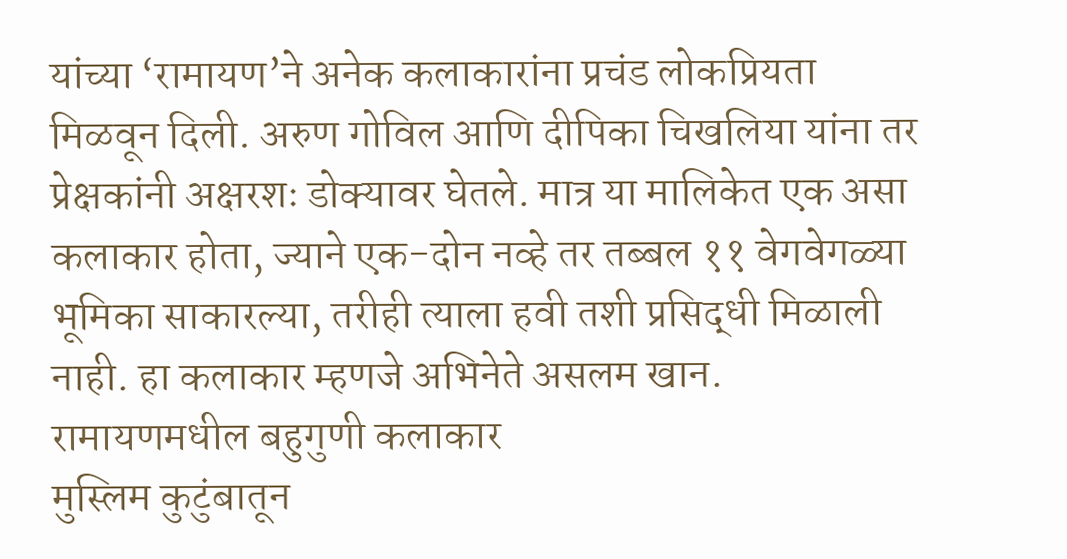यांच्या ‘रामायण’ने अनेक कलाकारांना प्रचंड लोकप्रियता मिळवून दिली. अरुण गोविल आणि दीपिका चिखलिया यांना तर प्रेक्षकांनी अक्षरशः डोक्यावर घेतले. मात्र या मालिकेत एक असा कलाकार होता, ज्याने एक-दोन नव्हे तर तब्बल ११ वेगवेगळ्या भूमिका साकारल्या, तरीही त्याला हवी तशी प्रसिद्धी मिळाली नाही. हा कलाकार म्हणजे अभिनेते असलम खान.
रामायणमधील बहुगुणी कलाकार
मुस्लिम कुटुंबातून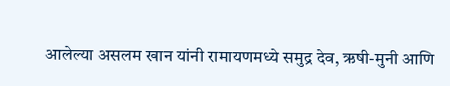आलेल्या असलम खान यांनी रामायणमध्ये समुद्र देव, ऋषी-मुनी आणि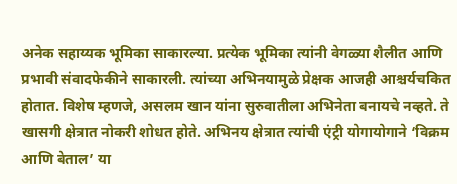अनेक सहाय्यक भूमिका साकारल्या. प्रत्येक भूमिका त्यांनी वेगळ्या शैलीत आणि प्रभावी संवादफेकीने साकारली. त्यांच्या अभिनयामुळे प्रेक्षक आजही आश्चर्यचकित होतात. विशेष म्हणजे, असलम खान यांना सुरुवातीला अभिनेता बनायचे नव्हते. ते खासगी क्षेत्रात नोकरी शोधत होते. अभिनय क्षेत्रात त्यांची एंट्री योगायोगाने ‘विक्रम आणि बेताल’ या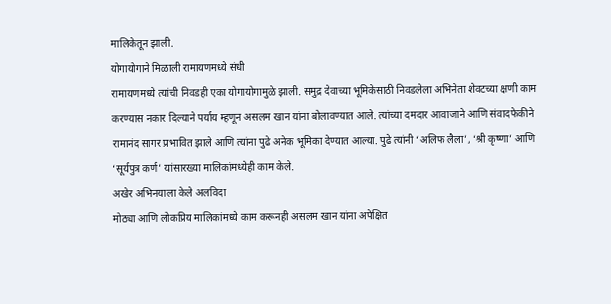मालिकेतून झाली.
योगायोगाने मिळाली रामायणमध्ये संधी
रामायणमध्ये त्यांची निवडही एका योगायोगामुळे झाली. समुद्र देवाच्या भूमिकेसाठी निवडलेला अभिनेता शेवटच्या क्षणी काम करण्यास नकार दिल्याने पर्याय म्हणून असलम खान यांना बोलावण्यात आले. त्यांच्या दमदार आवाजाने आणि संवादफेकीने रामानंद सागर प्रभावित झाले आणि त्यांना पुढे अनेक भूमिका देण्यात आल्या. पुढे त्यांनी ‘अलिफ लैला’, ‘श्री कृष्णा’ आणि ‘सूर्यपुत्र कर्ण’ यांसारख्या मालिकांमध्येही काम केले.
अखेर अभिनयाला केले अलविदा
मोठ्या आणि लोकप्रिय मालिकांमध्ये काम करूनही असलम खान यांना अपेक्षित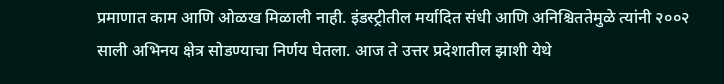प्रमाणात काम आणि ओळख मिळाली नाही. इंडस्ट्रीतील मर्यादित संधी आणि अनिश्चिततेमुळे त्यांनी २००२ साली अभिनय क्षेत्र सोडण्याचा निर्णय घेतला. आज ते उत्तर प्रदेशातील झाशी येथे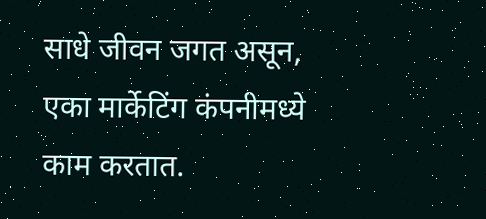साधे जीवन जगत असून, एका मार्केटिंग कंपनीमध्ये काम करतात.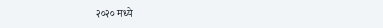२०२० मध्ये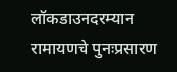लॉकडाउनदरम्यान रामायणचे पुनःप्रसारण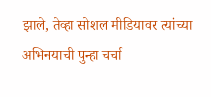झाले, तेव्हा सोशल मीडियावर त्यांच्या अभिनयाची पुन्हा चर्चा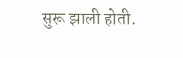सुरू झाली होती.